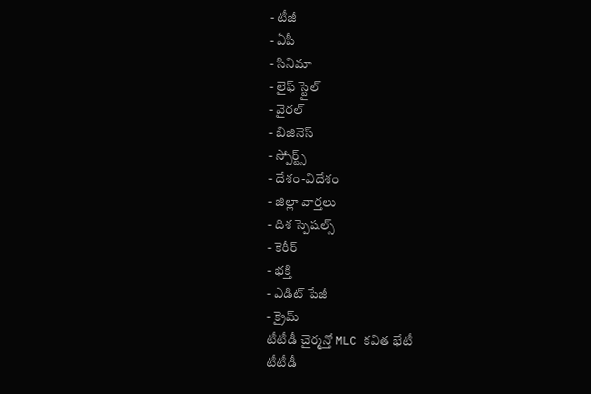- టీజీ
- ఏపీ
- సినిమా
- లైఫ్ స్టైల్
- వైరల్
- బిజినెస్
- స్పోర్ట్స్
- దేశం-విదేశం
- జిల్లా వార్తలు
- దిశ స్పెషల్స్
- కెరీర్
- భక్తి
- ఎడిట్ పేజీ
- క్రైమ్
టీటీడీ చైర్మన్తో MLC కవిత భేటీ
టీటీడీ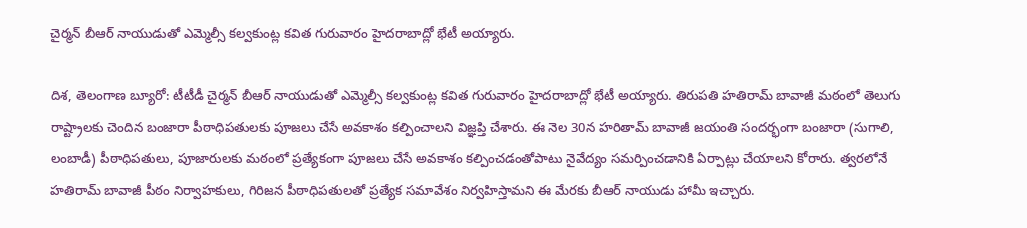చైర్మన్ బీఆర్ నాయుడుతో ఎమ్మెల్సీ కల్వకుంట్ల కవిత గురువారం హైదరాబాద్లో భేటీ అయ్యారు.

దిశ, తెలంగాణ బ్యూరో: టీటీడీ చైర్మన్ బీఆర్ నాయుడుతో ఎమ్మెల్సీ కల్వకుంట్ల కవిత గురువారం హైదరాబాద్లో భేటీ అయ్యారు. తిరుపతి హతిరామ్ బావాజీ మఠంలో తెలుగు రాష్ట్రాలకు చెందిన బంజారా పీఠాధిపతులకు పూజలు చేసే అవకాశం కల్పించాలని విజ్ఞప్తి చేశారు. ఈ నెల 30న హరితామ్ బావాజీ జయంతి సందర్భంగా బంజారా (సుగాలి, లంబాడీ) పీఠాధిపతులు, పూజారులకు మఠంలో ప్రత్యేకంగా పూజలు చేసే అవకాశం కల్పించడంతోపాటు నైవేద్యం సమర్పించడానికి ఏర్పాట్లు చేయాలని కోరారు. త్వరలోనే హతిరామ్ బావాజీ పీఠం నిర్వాహకులు, గిరిజన పీఠాధిపతులతో ప్రత్యేక సమావేశం నిర్వహిస్తామని ఈ మేరకు బీఆర్ నాయుడు హామీ ఇచ్చారు.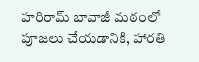హరిరామ్ బావాజీ మఠంలో పూజలు చేయడానికి, హారతి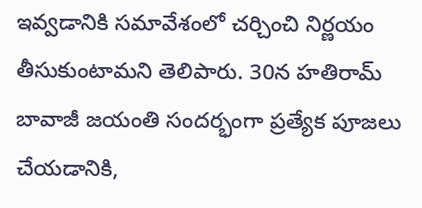ఇవ్వడానికి సమావేశంలో చర్చించి నిర్ణయం తీసుకుంటామని తెలిపారు. 30న హతిరామ్ బావాజీ జయంతి సందర్భంగా ప్రత్యేక పూజలు చేయడానికి,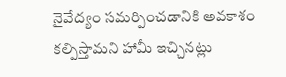నైవేద్యం సమర్పించడానికి అవకాశం కల్పిస్తామని హామీ ఇచ్చినట్లు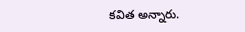కవిత అన్నారు.